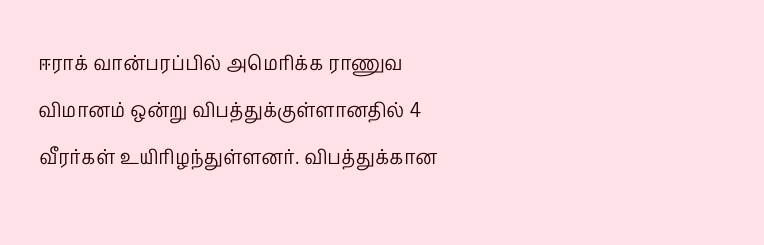ஈராக் வான்பரப்பில் அமெரிக்க ராணுவ விமானம் ஒன்று விபத்துக்குள்ளானதில் 4 வீரர்கள் உயிரிழந்துள்ளனர். விபத்துக்கான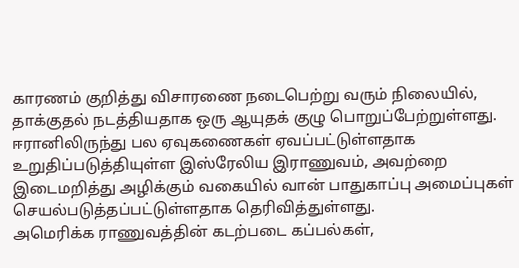காரணம் குறித்து விசாரணை நடைபெற்று வரும் நிலையில், தாக்குதல் நடத்தியதாக ஒரு ஆயுதக் குழு பொறுப்பேற்றுள்ளது.
ஈரானிலிருந்து பல ஏவுகணைகள் ஏவப்பட்டுள்ளதாக உறுதிப்படுத்தியுள்ள இஸ்ரேலிய இராணுவம், அவற்றை இடைமறித்து அழிக்கும் வகையில் வான் பாதுகாப்பு அமைப்புகள் செயல்படுத்தப்பட்டுள்ளதாக தெரிவித்துள்ளது.
அமெரிக்க ராணுவத்தின் கடற்படை கப்பல்கள்,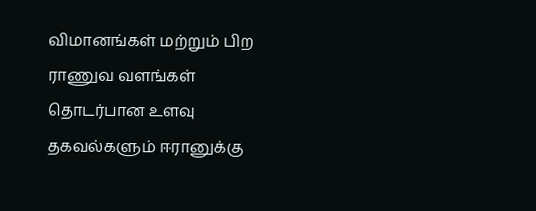விமானங்கள் மற்றும் பிற ராணுவ வளங்கள் தொடர்பான உளவு தகவல்களும் ஈரானுக்கு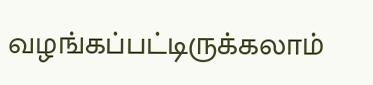வழங்கப்பட்டிருக்கலாம்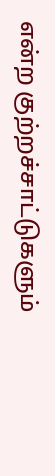என்ற குற்றச்சாட்டுகளும்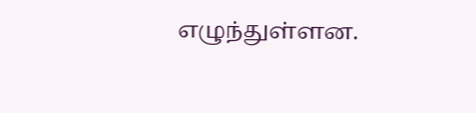எழுந்துள்ளன.